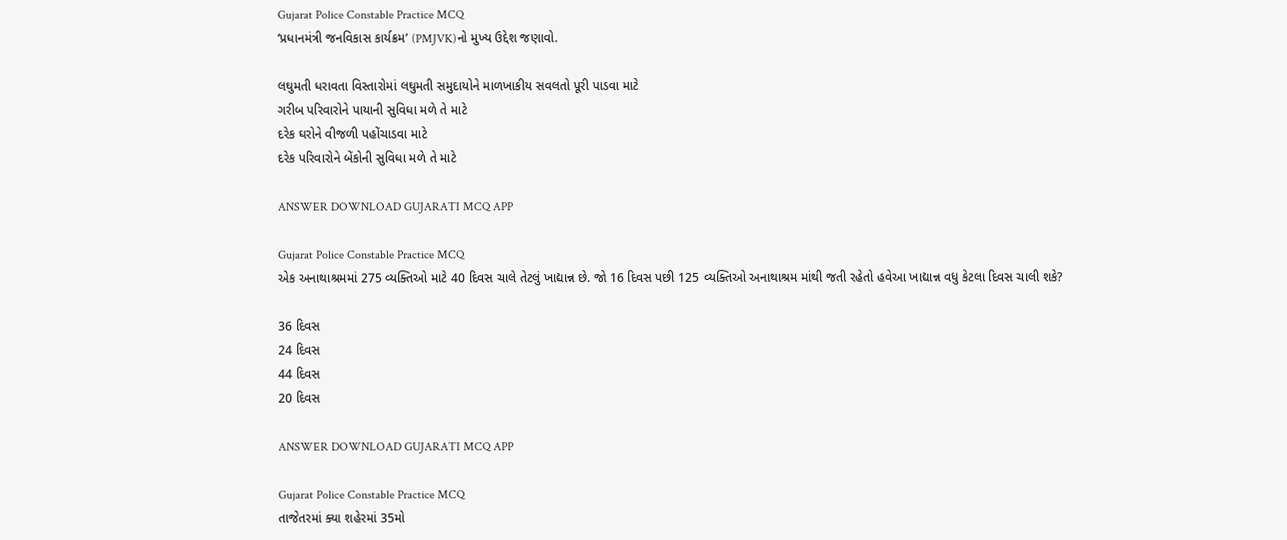Gujarat Police Constable Practice MCQ
‘પ્રધાનમંત્રી જનવિકાસ કાર્યક્રમ’ (PMJVK)નો મુખ્ય ઉદ્દેશ જણાવો.

લઘુમતી ધરાવતા વિસ્તારોમાં લઘુમતી સમુદાયોને માળખાકીય સવલતો પૂરી પાડવા માટે
ગરીબ પરિવારોને પાયાની સુવિધા મળે તે માટે
દરેક ઘરોને વીજળી પહોંચાડવા માટે
દરેક પરિવારોને બેંકોની સુવિધા મળે તે માટે

ANSWER DOWNLOAD GUJARATI MCQ APP

Gujarat Police Constable Practice MCQ
એક અનાથાશ્રમમાં 275 વ્યક્તિઓ માટે 40 દિવસ ચાલે તેટલું ખાદ્યાન્ન છે. જો 16 દિવસ પછી 125 વ્યક્તિઓ અનાથાશ્રમ માંથી જતી રહેતો હવેઆ ખાદ્યાન્ન વધુ કેટલા દિવસ ચાલી શકે?

36 દિવસ
24 દિવસ
44 દિવસ
20 દિવસ

ANSWER DOWNLOAD GUJARATI MCQ APP

Gujarat Police Constable Practice MCQ
તાજેતરમાં ક્યા શહેરમાં 35મો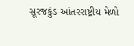સૂરજકુંડ આંતરરાષ્ટ્રીય મેળો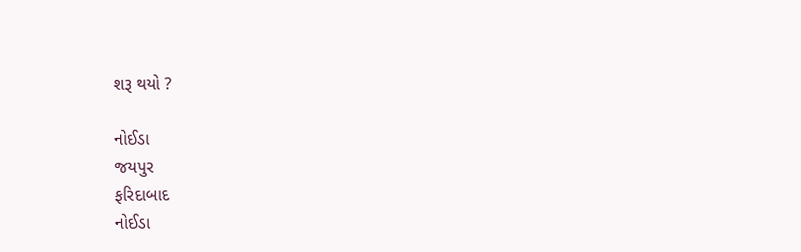શરૂ થયો ?

નોઈડા
જયપુર
ફરિદાબાદ
નોઈડા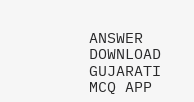ANSWER DOWNLOAD GUJARATI MCQ APP